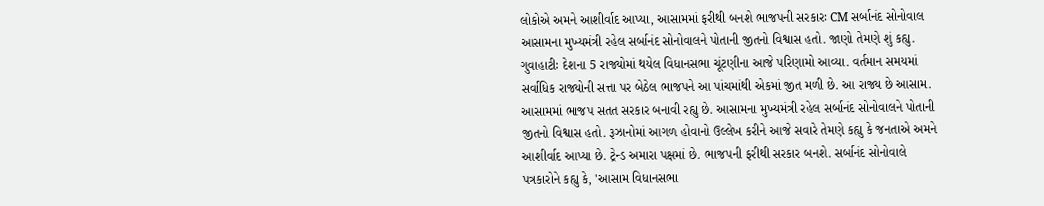લોકોએ અમને આશીર્વાદ આપ્યા, આસામમાં ફરીથી બનશે ભાજપની સરકારઃ CM સર્બાનંદ સોનોવાલ
આસામના મુખ્યમંત્રી રહેલ સર્બાનંદ સોનોવાલને પોતાની જીતનો વિશ્વાસ હતો. જાણો તેમણે શું કહ્યુ.
ગુવાહાટીઃ દેશના 5 રાજ્યોમાં થયેલ વિધાનસભા ચૂંટણીના આજે પરિણામો આવ્યા. વર્તમાન સમયમાં સર્વાધિક રાજ્યોની સત્તા પર બેઠેલ ભાજપને આ પાંચમાંથી એકમાં જીત મળી છે. આ રાજ્ય છે આસામ. આસામમાં ભાજપ સતત સરકાર બનાવી રહ્યુ છે. આસામના મુખ્યમંત્રી રહેલ સર્બાનંદ સોનોવાલને પોતાની જીતનો વિશ્વાસ હતો. રૂઝાનોમાં આગળ હોવાનો ઉલ્લેખ કરીને આજે સવારે તેમણે કહ્યુ કે જનતાએ અમને આશીર્વાદ આપ્યા છે. ટ્રેન્ડ અમારા પક્ષમાં છે. ભાજપની ફરીથી સરકાર બનશે. સર્બાનંદ સોનોવાલે પત્રકારોને કહ્યુ કે, 'આસામ વિધાનસભા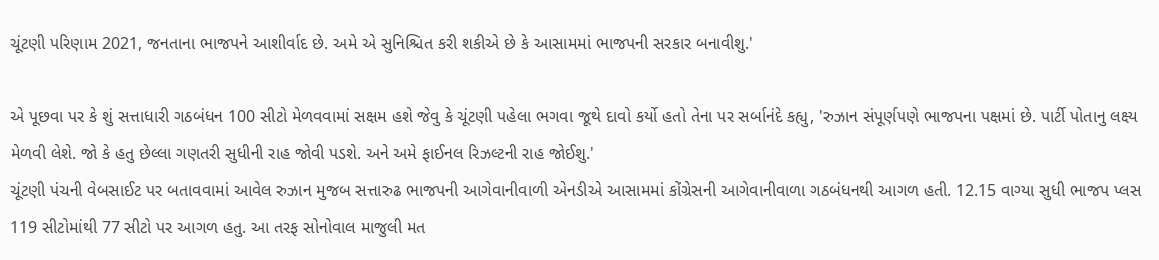ચૂંટણી પરિણામ 2021, જનતાના ભાજપને આશીર્વાદ છે. અમે એ સુનિશ્ચિત કરી શકીએ છે કે આસામમાં ભાજપની સરકાર બનાવીશુ.'

એ પૂછવા પર કે શું સત્તાધારી ગઠબંધન 100 સીટો મેળવવામાં સક્ષમ હશે જેવુ કે ચૂંટણી પહેલા ભગવા જૂથે દાવો કર્યો હતો તેના પર સર્બાનંદે કહ્યુ, 'રુઝાન સંપૂર્ણપણે ભાજપના પક્ષમાં છે. પાર્ટી પોતાનુ લક્ષ્ય મેળવી લેશે. જો કે હતુ છેલ્લા ગણતરી સુધીની રાહ જોવી પડશે. અને અમે ફાઈનલ રિઝલ્ટની રાહ જોઈશુ.'
ચૂંટણી પંચની વેબસાઈટ પર બતાવવામાં આવેલ રુઝાન મુજબ સત્તારુઢ ભાજપની આગેવાનીવાળી એનડીએ આસામમાં કોંગ્રેસની આગેવાનીવાળા ગઠબંધનથી આગળ હતી. 12.15 વાગ્યા સુધી ભાજપ પ્લસ 119 સીટોમાંથી 77 સીટો પર આગળ હતુ. આ તરફ સોનોવાલ માજુલી મત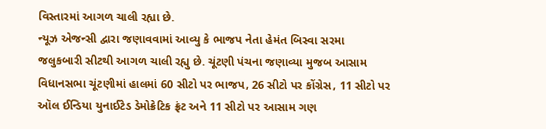વિસ્તારમાં આગળ ચાલી રહ્યા છે.
ન્યૂઝ એજન્સી દ્વારા જણાવવામાં આવ્યુ કે ભાજપ નેતા હેમંત બિસ્વા સરમા જલુકબારી સીટથી આગળ ચાલી રહ્યુ છે. ચૂંટણી પંચના જણાવ્યા મુજબ આસામ વિધાનસભા ચૂંટણીમાં હાલમાં 60 સીટો પર ભાજપ, 26 સીટો પર કોંગ્રેસ, 11 સીટો પર ઑલ ઈન્ડિયા યુનાઈટેડ ડેમોક્રેટિક ફ્રંટ અને 11 સીટો પર આસામ ગણ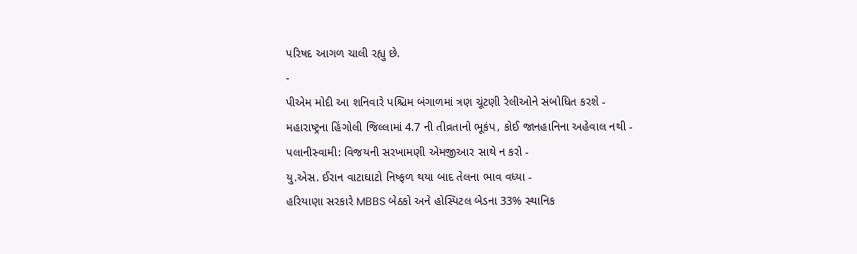પરિષદ આગળ ચાલી રહ્યુ છે.
-
પીએમ મોદી આ શનિવારે પશ્ચિમ બંગાળમાં ત્રણ ચૂંટણી રેલીઓને સંબોધિત કરશે -
મહારાષ્ટ્રના હિંગોલી જિલ્લામાં 4.7 ની તીવ્રતાનો ભૂકંપ, કોઈ જાનહાનિના અહેવાલ નથી -
પલાનીસ્વામી: વિજયની સરખામણી એમજીઆર સાથે ન કરો -
યુ.એસ. ઈરાન વાટાઘાટો નિષ્ફળ થયા બાદ તેલના ભાવ વધ્યા -
હરિયાણા સરકારે MBBS બેઠકો અને હોસ્પિટલ બેડના 33% સ્થાનિક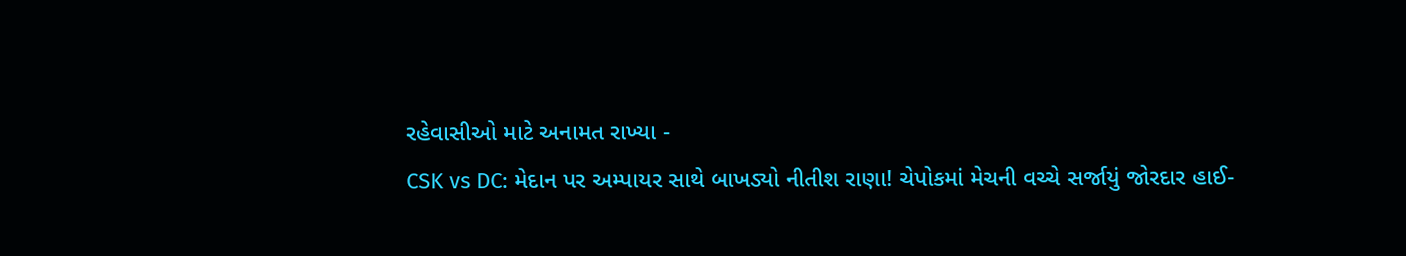રહેવાસીઓ માટે અનામત રાખ્યા -
CSK vs DC: મેદાન પર અમ્પાયર સાથે બાખડ્યો નીતીશ રાણા! ચેપોકમાં મેચની વચ્ચે સર્જાયું જોરદાર હાઈ-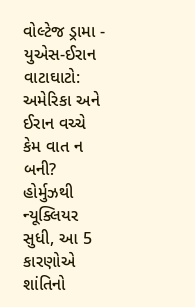વોલ્ટેજ ડ્રામા -
યુએસ-ઈરાન વાટાઘાટો: અમેરિકા અને ઈરાન વચ્ચે કેમ વાત ન બની? હોર્મુઝથી ન્યૂક્લિયર સુધી, આ 5 કારણોએ શાંતિનો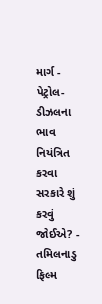માર્ગ -
પેટ્રોલ-ડીઝલના ભાવ નિયંત્રિત કરવા સરકારે શું કરવું જોઈએ? -
તમિલનાડુ ફિલ્મ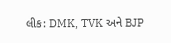લીક: DMK, TVK અને BJP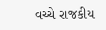વચ્ચે રાજકીય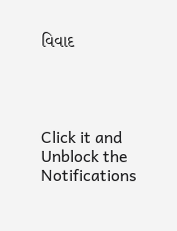વિવાદ




Click it and Unblock the Notifications